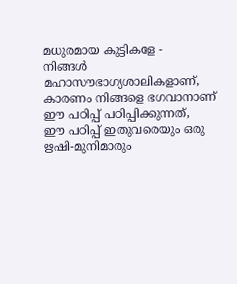മധുരമായ കുട്ടികളേ -
നിങ്ങൾ മഹാസൗഭാഗ്യശാലികളാണ്, കാരണം നിങ്ങളെ ഭഗവാനാണ് ഈ പഠിപ്പ് പഠിപ്പിക്കുന്നത്,
ഈ പഠിപ്പ് ഇതുവരെയും ഒരു ഋഷി-മുനിമാരും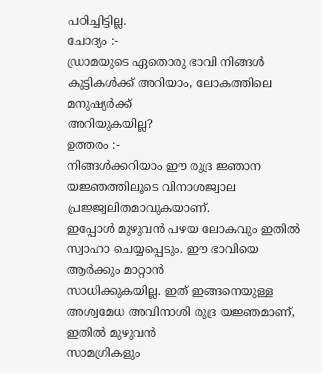പഠിച്ചിട്ടില്ല.
ചോദ്യം :-
ഡ്രാമയുടെ ഏതൊരു ഭാവി നിങ്ങൾ കുട്ടികൾക്ക് അറിയാം, ലോകത്തിലെ മനുഷ്യർക്ക്
അറിയുകയില്ല?
ഉത്തരം :-
നിങ്ങൾക്കറിയാം ഈ രുദ്ര ജ്ഞാന യജ്ഞത്തിലൂടെ വിനാശജ്വാല പ്രജ്ജ്വലിതമാവുകയാണ്.
ഇപ്പോൾ മുഴുവൻ പഴയ ലോകവും ഇതിൽ സ്വാഹാ ചെയ്യപ്പെടും. ഈ ഭാവിയെ ആർക്കും മാറ്റാൻ
സാധിക്കുകയില്ല. ഇത് ഇങ്ങനെയുള്ള അശ്വമേധ അവിനാശി രുദ്ര യജ്ഞമാണ്, ഇതിൽ മുഴുവൻ
സാമഗ്രികളും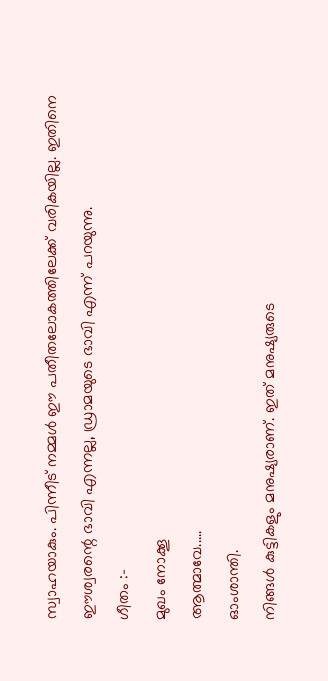സ്വാഹയാകും. പിന്നീട് നമ്മൾ ഈ പതീതലോകത്തിലേക്ക് വരികയില്ല. ഇതിനെ
ഈശ്വരന്റെ ഭാവി എന്നല്ല, ഡ്രാമയുടെ ഭാവി എന്ന് പറയുന്നു.
ഗീതം :-
മുഖം നോക്കൂ
ആത്മാവേ.....
ഓംശാന്തി.
നിങ്ങൾ കുട്ടികളും മനുഷ്യരാണ്. ഇത് മനുഷ്യരുടെ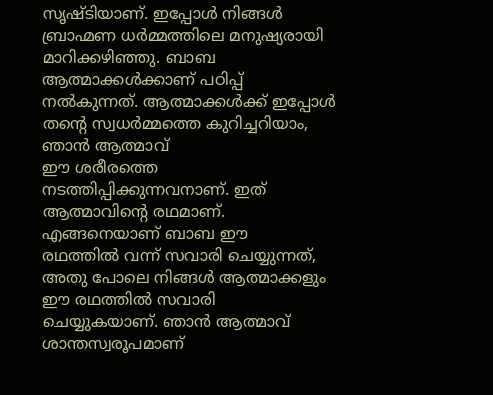സൃഷ്ടിയാണ്. ഇപ്പോൾ നിങ്ങൾ
ബ്രാഹ്മണ ധർമ്മത്തിലെ മനുഷ്യരായി മാറിക്കഴിഞ്ഞു. ബാബ ആത്മാക്കൾക്കാണ് പഠിപ്പ്
നൽകുന്നത്. ആത്മാക്കൾക്ക് ഇപ്പോൾ തന്റെ സ്വധർമ്മത്തെ കുറിച്ചറിയാം, ഞാൻ ആത്മാവ്
ഈ ശരീരത്തെ നടത്തിപ്പിക്കുന്നവനാണ്. ഇത് ആത്മാവിന്റെ രഥമാണ്. എങ്ങനെയാണ് ബാബ ഈ
രഥത്തിൽ വന്ന് സവാരി ചെയ്യുന്നത്, അതു പോലെ നിങ്ങൾ ആത്മാക്കളും ഈ രഥത്തിൽ സവാരി
ചെയ്യുകയാണ്. ഞാൻ ആത്മാവ് ശാന്തസ്വരൂപമാണ്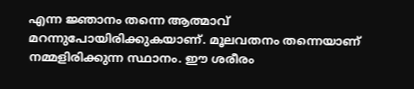എന്ന ജ്ഞാനം തന്നെ ആത്മാവ്
മറന്നുപോയിരിക്കുകയാണ്. മൂലവതനം തന്നെയാണ് നമ്മളിരിക്കുന്ന സ്ഥാനം. ഈ ശരീരം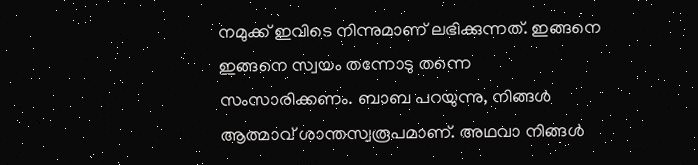നമുക്ക് ഇവിടെ നിന്നുമാണ് ലഭിക്കുന്നത്. ഇങ്ങനെ ഇങ്ങനെ സ്വയം തന്നോടു തന്നെ
സംസാരിക്കണം. ബാബ പറയുന്നു, നിങ്ങൾ ആത്മാവ് ശാന്തസ്വരൂപമാണ്. അഥവാ നിങ്ങൾ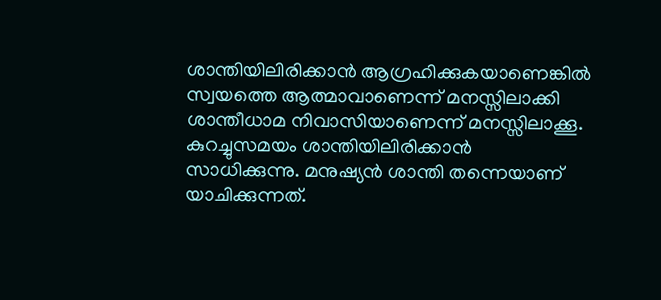ശാന്തിയിലിരിക്കാൻ ആഗ്രഹിക്കുകയാണെങ്കിൽ സ്വയത്തെ ആത്മാവാണെന്ന് മനസ്സിലാക്കി
ശാന്തീധാമ നിവാസിയാണെന്ന് മനസ്സിലാക്കൂ. കുറച്ചുസമയം ശാന്തിയിലിരിക്കാൻ
സാധിക്കുന്നു. മനുഷ്യൻ ശാന്തി തന്നെയാണ് യാചിക്കുന്നത്.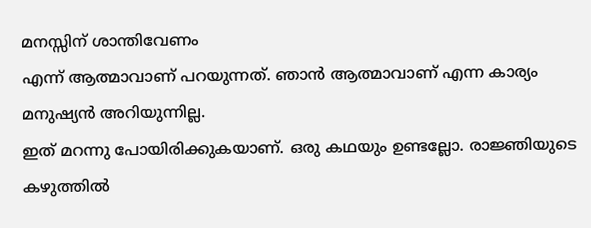മനസ്സിന് ശാന്തിവേണം
എന്ന് ആത്മാവാണ് പറയുന്നത്. ഞാൻ ആത്മാവാണ് എന്ന കാര്യം മനുഷ്യൻ അറിയുന്നില്ല.
ഇത് മറന്നു പോയിരിക്കുകയാണ്. ഒരു കഥയും ഉണ്ടല്ലോ. രാജ്ഞിയുടെ കഴുത്തിൽ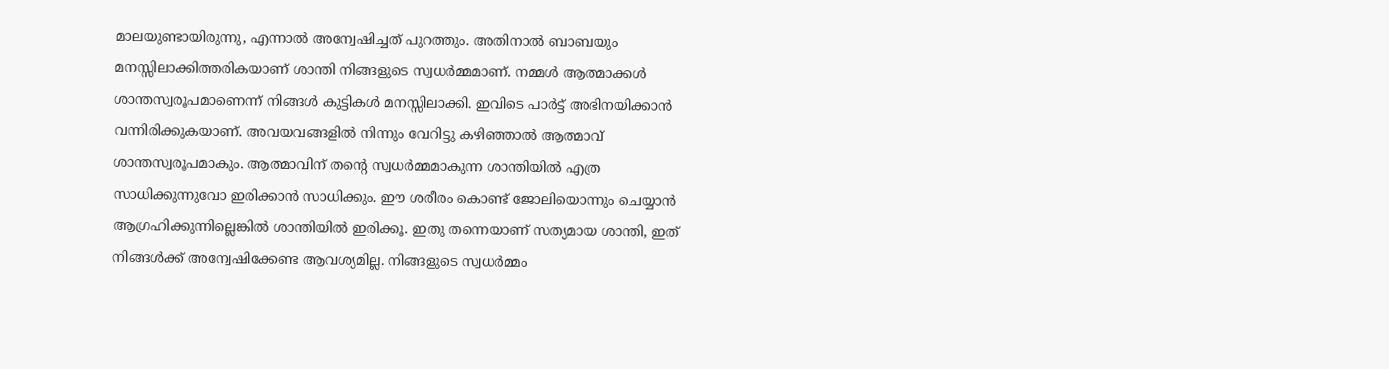മാലയുണ്ടായിരുന്നു, എന്നാൽ അന്വേഷിച്ചത് പുറത്തും. അതിനാൽ ബാബയും
മനസ്സിലാക്കിത്തരികയാണ് ശാന്തി നിങ്ങളുടെ സ്വധർമ്മമാണ്. നമ്മൾ ആത്മാക്കൾ
ശാന്തസ്വരൂപമാണെന്ന് നിങ്ങൾ കുട്ടികൾ മനസ്സിലാക്കി. ഇവിടെ പാർട്ട് അഭിനയിക്കാൻ
വന്നിരിക്കുകയാണ്. അവയവങ്ങളിൽ നിന്നും വേറിട്ടു കഴിഞ്ഞാൽ ആത്മാവ്
ശാന്തസ്വരൂപമാകും. ആത്മാവിന് തന്റെ സ്വധർമ്മമാകുന്ന ശാന്തിയിൽ എത്ര
സാധിക്കുന്നുവോ ഇരിക്കാൻ സാധിക്കും. ഈ ശരീരം കൊണ്ട് ജോലിയൊന്നും ചെയ്യാൻ
ആഗ്രഹിക്കുന്നില്ലെങ്കിൽ ശാന്തിയിൽ ഇരിക്കൂ. ഇതു തന്നെയാണ് സത്യമായ ശാന്തി, ഇത്
നിങ്ങൾക്ക് അന്വേഷിക്കേണ്ട ആവശ്യമില്ല. നിങ്ങളുടെ സ്വധർമ്മം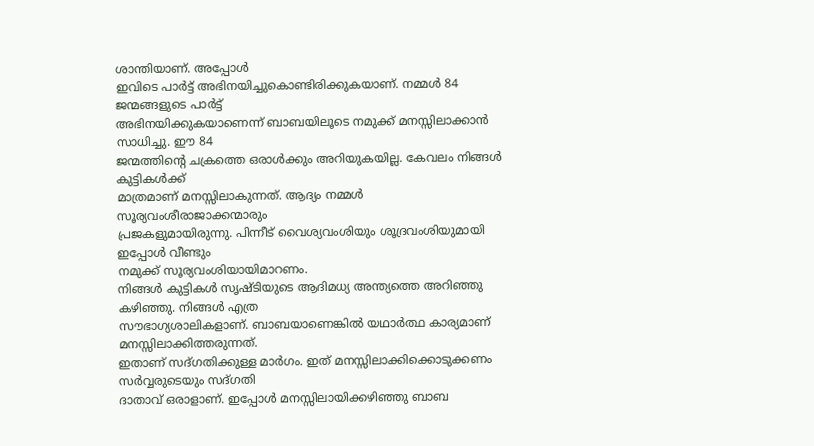ശാന്തിയാണ്. അപ്പോൾ
ഇവിടെ പാർട്ട് അഭിനയിച്ചുകൊണ്ടിരിക്കുകയാണ്. നമ്മൾ 84 ജന്മങ്ങളുടെ പാർട്ട്
അഭിനയിക്കുകയാണെന്ന് ബാബയിലൂടെ നമുക്ക് മനസ്സിലാക്കാൻ സാധിച്ചു. ഈ 84
ജന്മത്തിന്റെ ചക്രത്തെ ഒരാൾക്കും അറിയുകയില്ല. കേവലം നിങ്ങൾ കുട്ടികൾക്ക്
മാത്രമാണ് മനസ്സിലാകുന്നത്. ആദ്യം നമ്മൾ സൂര്യവംശീരാജാക്കന്മാരും
പ്രജകളുമായിരുന്നു. പിന്നീട് വൈശ്യവംശിയും ശൂദ്രവംശിയുമായി ഇപ്പോൾ വീണ്ടും
നമുക്ക് സൂര്യവംശിയായിമാറണം.
നിങ്ങൾ കുട്ടികൾ സൃഷ്ടിയുടെ ആദിമധ്യ അന്ത്യത്തെ അറിഞ്ഞു കഴിഞ്ഞു. നിങ്ങൾ എത്ര
സൗഭാഗ്യശാലികളാണ്. ബാബയാണെങ്കിൽ യഥാർത്ഥ കാര്യമാണ് മനസ്സിലാക്കിത്തരുന്നത്.
ഇതാണ് സദ്ഗതിക്കുള്ള മാർഗം. ഇത് മനസ്സിലാക്കിക്കൊടുക്കണം സർവ്വരുടെയും സദ്ഗതി
ദാതാവ് ഒരാളാണ്. ഇപ്പോൾ മനസ്സിലായിക്കഴിഞ്ഞു ബാബ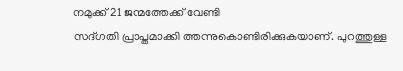നമുക്ക് 21 ജന്മത്തേക്ക് വേണ്ടി
സദ്ഗതി പ്രാപ്തമാക്കി ത്തന്നുകൊണ്ടിരിക്കുകയാണ്. പുറത്തുള്ള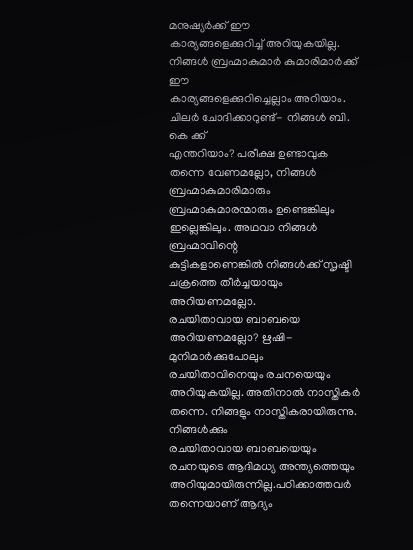മനുഷ്യർക്ക് ഈ
കാര്യങ്ങളെക്കുറിച്ച് അറിയുകയില്ല. നിങ്ങൾ ബ്രഹ്മാകുമാർ കുമാരിമാർക്ക് ഈ
കാര്യങ്ങളെക്കുറിച്ചെല്ലാം അറിയാം. ചിലർ ചോദിക്കാറുണ്ട്- നിങ്ങൾ ബി. കെ ക്ക്
എന്തറിയാം? പരീക്ഷ ഉണ്ടാവുക തന്നെ വേണമല്ലോ, നിങ്ങൾ ബ്രഹ്മാകുമാരിമാരും
ബ്രഹ്മാകുമാരന്മാരും ഉണ്ടെങ്കിലും ഇല്ലെങ്കിലും. അഥവാ നിങ്ങൾ ബ്രഹ്മാവിന്റെ
കുട്ടികളാണെങ്കിൽ നിങ്ങൾക്ക് സൃഷ്ടി ചക്രത്തെ തീർച്ചയായും അറിയണമല്ലോ.
രചയിതാവായ ബാബയെ അറിയണമല്ലോ? ഋഷി-മുനിമാർക്കുപോലും രചയിതാവിനെയും രചനയെയും
അറിയുകയില്ല. അതിനാൽ നാസ്തികർ തന്നെ. നിങ്ങളും നാസ്തികരായിരുന്നു. നിങ്ങൾക്കും
രചയിതാവായ ബാബയെയും രചനയുടെ ആദിമധ്യ അന്ത്യത്തെയും
അറിയുമായിരുന്നില്ല.പഠിക്കാത്തവർ തന്നെയാണ് ആദ്യം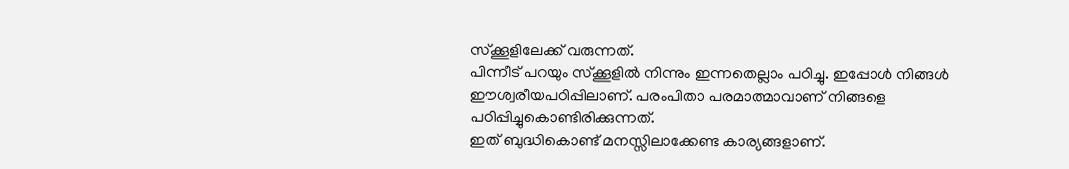സ്ക്കൂളിലേക്ക് വരുന്നത്.
പിന്നീട് പറയും സ്ക്കൂളിൽ നിന്നും ഇന്നതെല്ലാം പഠിച്ചു. ഇപ്പോൾ നിങ്ങൾ
ഈശ്വരീയപഠിപ്പിലാണ്. പരംപിതാ പരമാത്മാവാണ് നിങ്ങളെ പഠിപ്പിച്ചുകൊണ്ടിരിക്കുന്നത്.
ഇത് ബുദ്ധികൊണ്ട് മനസ്സിലാക്കേണ്ട കാര്യങ്ങളാണ്.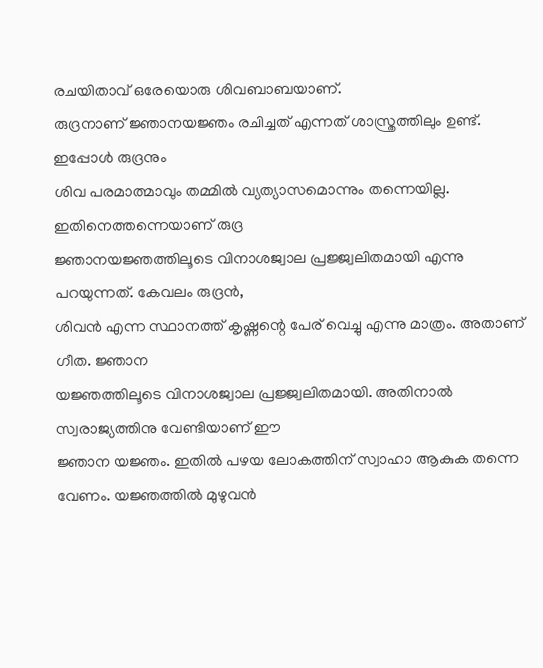രചയിതാവ് ഒരേയൊരു ശിവബാബയാണ്.
രുദ്രനാണ് ജ്ഞാനയജ്ഞം രചിച്ചത് എന്നത് ശാസ്ത്രത്തിലും ഉണ്ട്. ഇപ്പോൾ രുദ്രനും
ശിവ പരമാത്മാവും തമ്മിൽ വ്യത്യാസമൊന്നും തന്നെയില്ല. ഇതിനെത്തന്നെയാണ് രുദ്ര
ജ്ഞാനയജ്ഞത്തിലൂടെ വിനാശജ്വാല പ്രജ്ജ്വലിതമായി എന്നു പറയുന്നത്. കേവലം രുദ്രൻ,
ശിവൻ എന്ന സ്ഥാനത്ത് കൃഷ്ണന്റെ പേര് വെച്ചു എന്നു മാത്രം. അതാണ് ഗീത. ജ്ഞാന
യജ്ഞത്തിലൂടെ വിനാശജ്വാല പ്രജ്ജ്വലിതമായി. അതിനാൽ സ്വരാജ്യത്തിനു വേണ്ടിയാണ് ഈ
ജ്ഞാന യജ്ഞം. ഇതിൽ പഴയ ലോകത്തിന് സ്വാഹാ ആകുക തന്നെ വേണം. യജ്ഞത്തിൽ മുഴുവൻ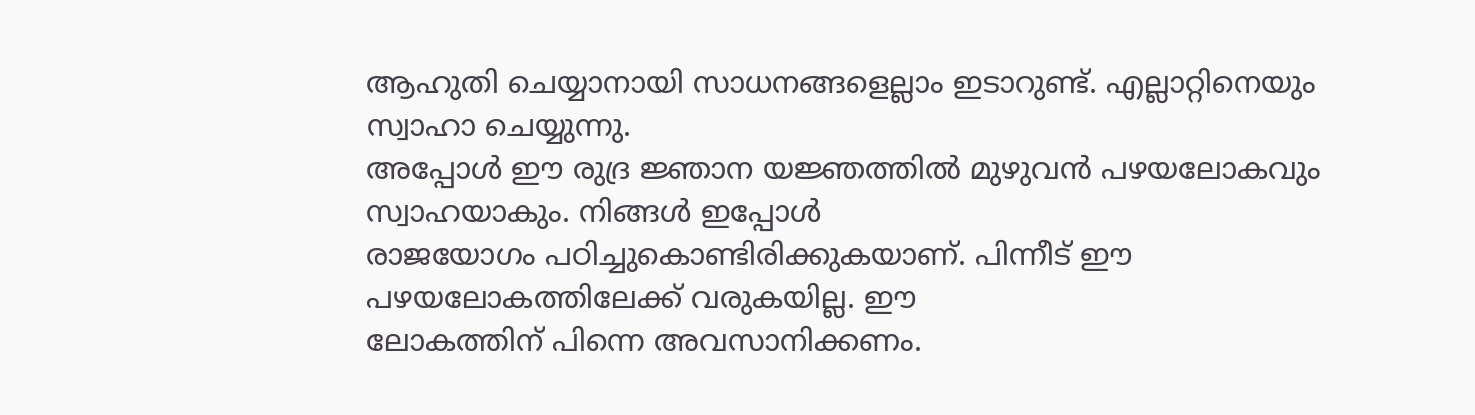ആഹുതി ചെയ്യാനായി സാധനങ്ങളെല്ലാം ഇടാറുണ്ട്. എല്ലാറ്റിനെയും സ്വാഹാ ചെയ്യുന്നു.
അപ്പോൾ ഈ രുദ്ര ജ്ഞാന യജ്ഞത്തിൽ മുഴുവൻ പഴയലോകവും സ്വാഹയാകും. നിങ്ങൾ ഇപ്പോൾ
രാജയോഗം പഠിച്ചുകൊണ്ടിരിക്കുകയാണ്. പിന്നീട് ഈ പഴയലോകത്തിലേക്ക് വരുകയില്ല. ഈ
ലോകത്തിന് പിന്നെ അവസാനിക്കണം.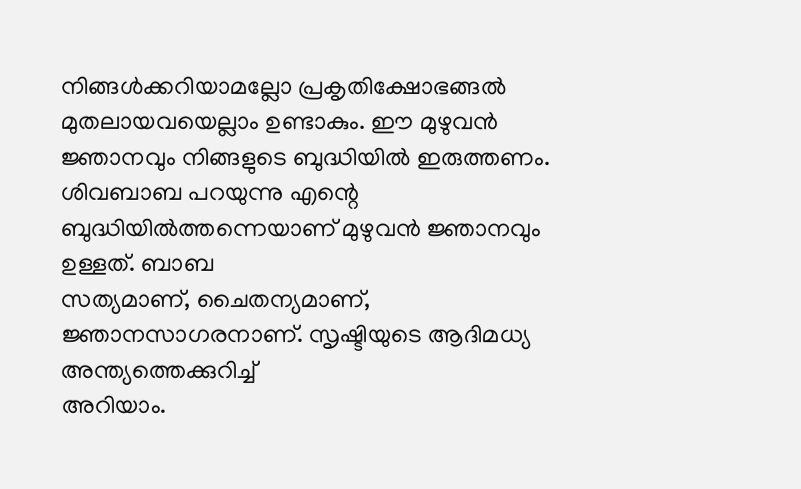നിങ്ങൾക്കറിയാമല്ലോ പ്രകൃതിക്ഷോഭങ്ങൽ
മുതലായവയെല്ലാം ഉണ്ടാകും. ഈ മുഴുവൻ ജ്ഞാനവും നിങ്ങളുടെ ബുദ്ധിയിൽ ഇരുത്തണം.
ശിവബാബ പറയുന്നു എന്റെ ബുദ്ധിയിൽത്തന്നെയാണ് മുഴുവൻ ജ്ഞാനവും ഉള്ളത്. ബാബ
സത്യമാണ്, ചൈതന്യമാണ്, ജ്ഞാനസാഗരനാണ്. സൃഷ്ടിയുടെ ആദിമധ്യ അന്ത്യത്തെക്കുറിച്ച്
അറിയാം.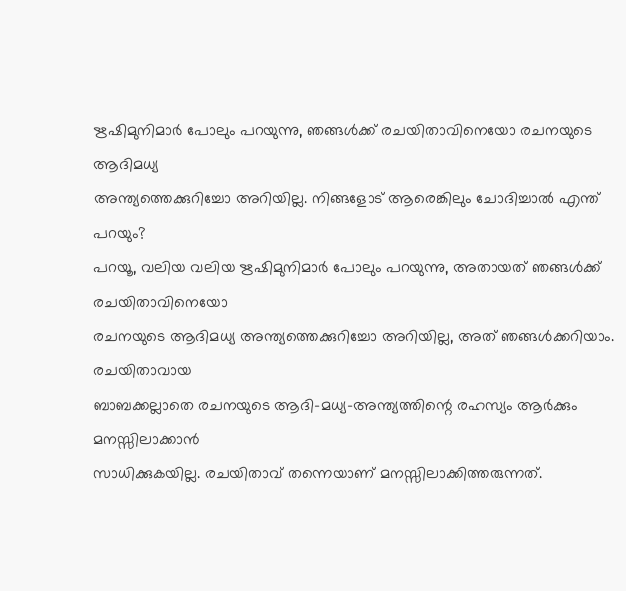ഋഷിമുനിമാർ പോലും പറയുന്നു, ഞങ്ങൾക്ക് രചയിതാവിനെയോ രചനയുടെ ആദിമധ്യ
അന്ത്യത്തെക്കുറിച്ചോ അറിയില്ല. നിങ്ങളോട് ആരെങ്കിലും ചോദിച്ചാൽ എന്ത് പറയും?
പറയൂ, വലിയ വലിയ ഋഷിമുനിമാർ പോലും പറയുന്നു, അതായത് ഞങ്ങൾക്ക് രചയിതാവിനെയോ
രചനയുടെ ആദിമധ്യ അന്ത്യത്തെക്കുറിച്ചോ അറിയില്ല, അത് ഞങ്ങൾക്കറിയാം. രചയിതാവായ
ബാബക്കല്ലാതെ രചനയുടെ ആദി-മധ്യ-അന്ത്യത്തിന്റെ രഹസ്യം ആർക്കും മനസ്സിലാക്കാൻ
സാധിക്കുകയില്ല. രചയിതാവ് തന്നെയാണ് മനസ്സിലാക്കിത്തരുന്നത്.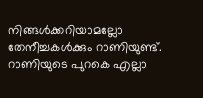നിങ്ങൾക്കറിയാമല്ലോ
തേനീച്ചകൾക്കും റാണിയുണ്ട്. റാണിയുടെ പുറകെ എല്ലാ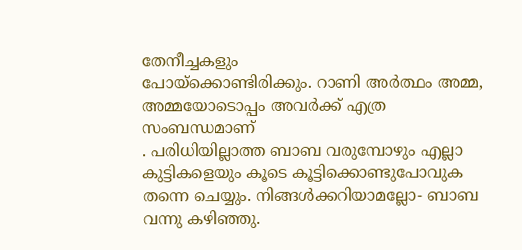തേനീച്ചകളും
പോയ്ക്കൊണ്ടിരിക്കും. റാണി അർത്ഥം അമ്മ, അമ്മയോടൊപ്പം അവർക്ക് എത്ര സംബന്ധമാണ്
. പരിധിയില്ലാത്ത ബാബ വരുമ്പോഴും എല്ലാ കുട്ടികളെയും കൂടെ കൂട്ടിക്കൊണ്ടുപോവുക
തന്നെ ചെയ്യും. നിങ്ങൾക്കറിയാമല്ലോ- ബാബ വന്നു കഴിഞ്ഞു.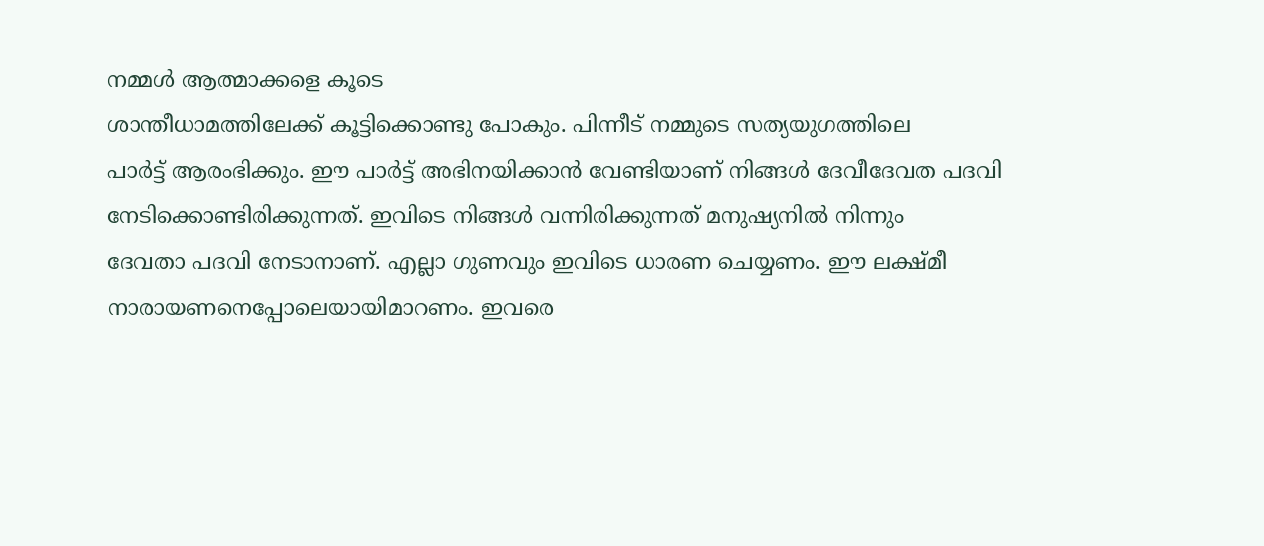നമ്മൾ ആത്മാക്കളെ കൂടെ
ശാന്തീധാമത്തിലേക്ക് കൂട്ടിക്കൊണ്ടു പോകും. പിന്നീട് നമ്മുടെ സത്യയുഗത്തിലെ
പാർട്ട് ആരംഭിക്കും. ഈ പാർട്ട് അഭിനയിക്കാൻ വേണ്ടിയാണ് നിങ്ങൾ ദേവീദേവത പദവി
നേടിക്കൊണ്ടിരിക്കുന്നത്. ഇവിടെ നിങ്ങൾ വന്നിരിക്കുന്നത് മനുഷ്യനിൽ നിന്നും
ദേവതാ പദവി നേടാനാണ്. എല്ലാ ഗുണവും ഇവിടെ ധാരണ ചെയ്യണം. ഈ ലക്ഷ്മീ
നാരായണനെപ്പോലെയായിമാറണം. ഇവരെ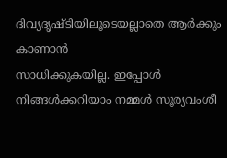ദിവ്യദൃഷ്ടിയിലൂടെയല്ലാതെ ആർക്കും കാണാൻ
സാധിക്കുകയില്ല. ഇപ്പോൾ നിങ്ങൾക്കറിയാം നമ്മൾ സൂര്യവംശീ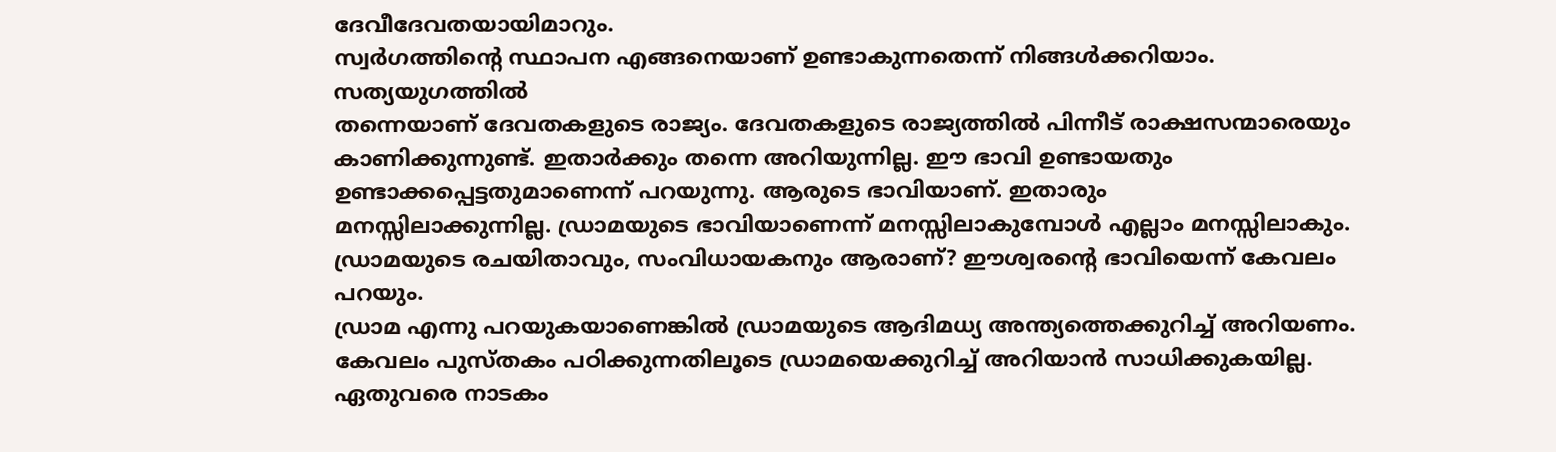ദേവീദേവതയായിമാറും.
സ്വർഗത്തിന്റെ സ്ഥാപന എങ്ങനെയാണ് ഉണ്ടാകുന്നതെന്ന് നിങ്ങൾക്കറിയാം. സത്യയുഗത്തിൽ
തന്നെയാണ് ദേവതകളുടെ രാജ്യം. ദേവതകളുടെ രാജ്യത്തിൽ പിന്നീട് രാക്ഷസന്മാരെയും
കാണിക്കുന്നുണ്ട്. ഇതാർക്കും തന്നെ അറിയുന്നില്ല. ഈ ഭാവി ഉണ്ടായതും
ഉണ്ടാക്കപ്പെട്ടതുമാണെന്ന് പറയുന്നു. ആരുടെ ഭാവിയാണ്. ഇതാരും
മനസ്സിലാക്കുന്നില്ല. ഡ്രാമയുടെ ഭാവിയാണെന്ന് മനസ്സിലാകുമ്പോൾ എല്ലാം മനസ്സിലാകും.
ഡ്രാമയുടെ രചയിതാവും, സംവിധായകനും ആരാണ്? ഈശ്വരന്റെ ഭാവിയെന്ന് കേവലം പറയും.
ഡ്രാമ എന്നു പറയുകയാണെങ്കിൽ ഡ്രാമയുടെ ആദിമധ്യ അന്ത്യത്തെക്കുറിച്ച് അറിയണം.
കേവലം പുസ്തകം പഠിക്കുന്നതിലൂടെ ഡ്രാമയെക്കുറിച്ച് അറിയാൻ സാധിക്കുകയില്ല.
ഏതുവരെ നാടകം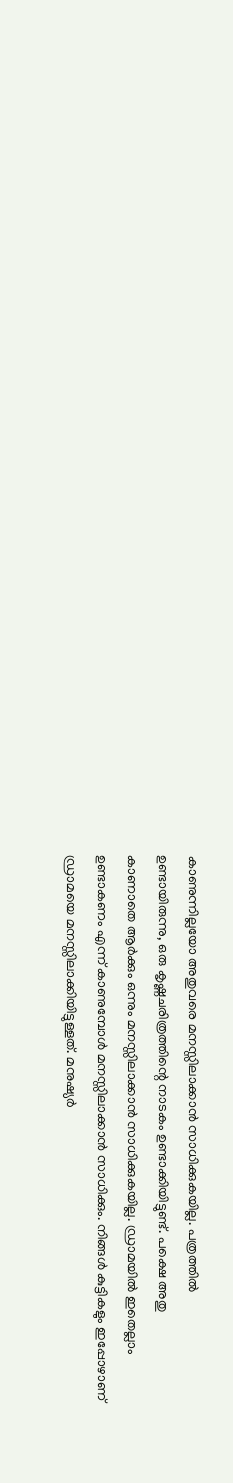കാണുന്നില്ലയോ അതുവരെ മനസ്സിലാക്കാൻ സാധിക്കുകയില്ല. പത്രത്തിൽ
ഉണ്ടായിരുന്നു, ഒരു കൃഷ്ണചരിത്രത്തിന്റെ നാടകം ഉണ്ടാക്കിയിട്ടുണ്ട്. പക്ഷെ അതു
കാണാതെ ആർക്കും ഒന്നും മനസ്സിലാക്കാൻ സാധിക്കുകയില്ല. ഡ്രാമയിൽ ഇതെല്ലാം
ഉണ്ടാകണം എന്ന് കാണുമ്പോൾ മനസ്സിലാക്കാൻ സാധിക്കും. നിങ്ങൾ കുട്ടികളും ഇപ്പോഴാണ്
ഡ്രാമയെ മനസ്സിലാക്കിയിട്ടുള്ളത്. മനുഷ്യർ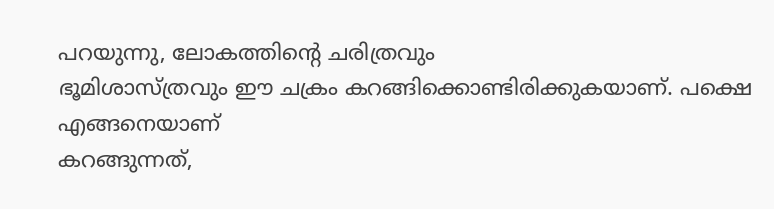പറയുന്നു, ലോകത്തിന്റെ ചരിത്രവും
ഭൂമിശാസ്ത്രവും ഈ ചക്രം കറങ്ങിക്കൊണ്ടിരിക്കുകയാണ്. പക്ഷെ എങ്ങനെയാണ്
കറങ്ങുന്നത്,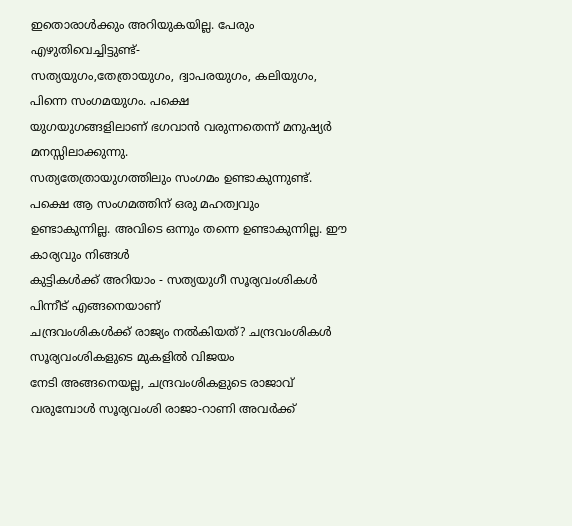ഇതൊരാൾക്കും അറിയുകയില്ല. പേരും എഴുതിവെച്ചിട്ടുണ്ട്-
സത്യയുഗം,തേത്രായുഗം, ദ്വാപരയുഗം, കലിയുഗം, പിന്നെ സംഗമയുഗം. പക്ഷെ
യുഗയുഗങ്ങളിലാണ് ഭഗവാൻ വരുന്നതെന്ന് മനുഷ്യർ മനസ്സിലാക്കുന്നു.
സത്യതേത്രായുഗത്തിലും സംഗമം ഉണ്ടാകുന്നുണ്ട്. പക്ഷെ ആ സംഗമത്തിന് ഒരു മഹത്വവും
ഉണ്ടാകുന്നില്ല. അവിടെ ഒന്നും തന്നെ ഉണ്ടാകുന്നില്ല. ഈ കാര്യവും നിങ്ങൾ
കുട്ടികൾക്ക് അറിയാം - സത്യയുഗീ സൂര്യവംശികൾ പിന്നീട് എങ്ങനെയാണ്
ചന്ദ്രവംശികൾക്ക് രാജ്യം നൽകിയത്? ചന്ദ്രവംശികൾ സൂര്യവംശികളുടെ മുകളിൽ വിജയം
നേടി അങ്ങനെയല്ല, ചന്ദ്രവംശികളുടെ രാജാവ് വരുമ്പോൾ സൂര്യവംശി രാജാ-റാണി അവർക്ക്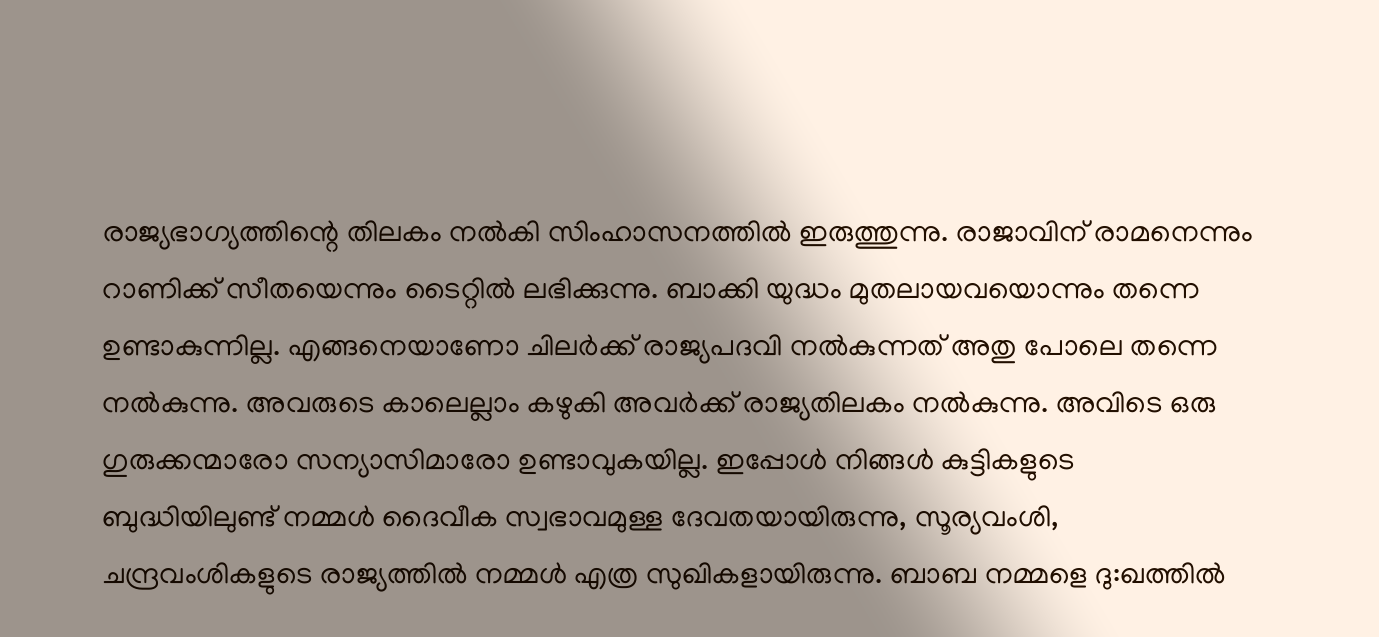രാജ്യഭാഗ്യത്തിന്റെ തിലകം നൽകി സിംഹാസനത്തിൽ ഇരുത്തുന്നു. രാജാവിന് രാമനെന്നും
റാണിക്ക് സീതയെന്നും ടൈറ്റിൽ ലഭിക്കുന്നു. ബാക്കി യുദ്ധം മുതലായവയൊന്നും തന്നെ
ഉണ്ടാകുന്നില്ല. എങ്ങനെയാണോ ചിലർക്ക് രാജ്യപദവി നൽകുന്നത് അതു പോലെ തന്നെ
നൽകുന്നു. അവരുടെ കാലെല്ലാം കഴുകി അവർക്ക് രാജ്യതിലകം നൽകുന്നു. അവിടെ ഒരു
ഗുരുക്കന്മാരോ സന്യാസിമാരോ ഉണ്ടാവുകയില്ല. ഇപ്പോൾ നിങ്ങൾ കുട്ടികളുടെ
ബുദ്ധിയിലുണ്ട് നമ്മൾ ദൈവീക സ്വഭാവമുള്ള ദേവതയായിരുന്നു, സൂര്യവംശി,
ചന്ദ്രവംശികളുടെ രാജ്യത്തിൽ നമ്മൾ എത്ര സുഖികളായിരുന്നു. ബാബ നമ്മളെ ദു:ഖത്തിൽ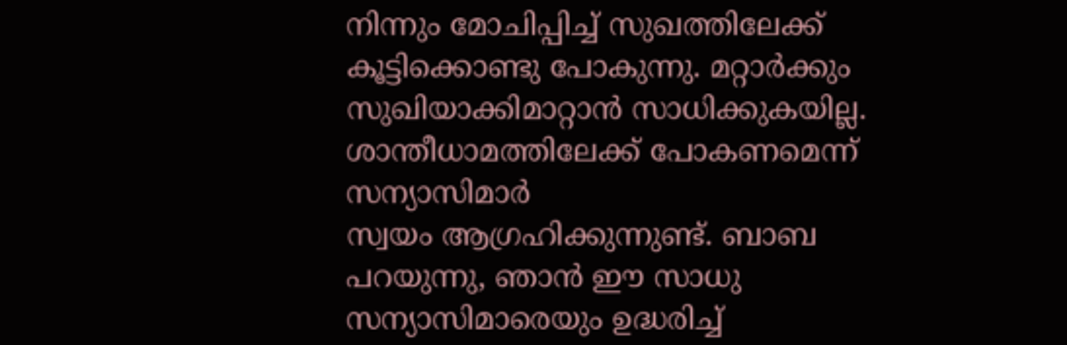നിന്നും മോചിപ്പിച്ച് സുഖത്തിലേക്ക് കൂട്ടിക്കൊണ്ടു പോകുന്നു. മറ്റാർക്കും
സുഖിയാക്കിമാറ്റാൻ സാധിക്കുകയില്ല. ശാന്തീധാമത്തിലേക്ക് പോകണമെന്ന് സന്യാസിമാർ
സ്വയം ആഗ്രഹിക്കുന്നുണ്ട്. ബാബ പറയുന്നു, ഞാൻ ഈ സാധു സന്യാസിമാരെയും ഉദ്ധരിച്ച്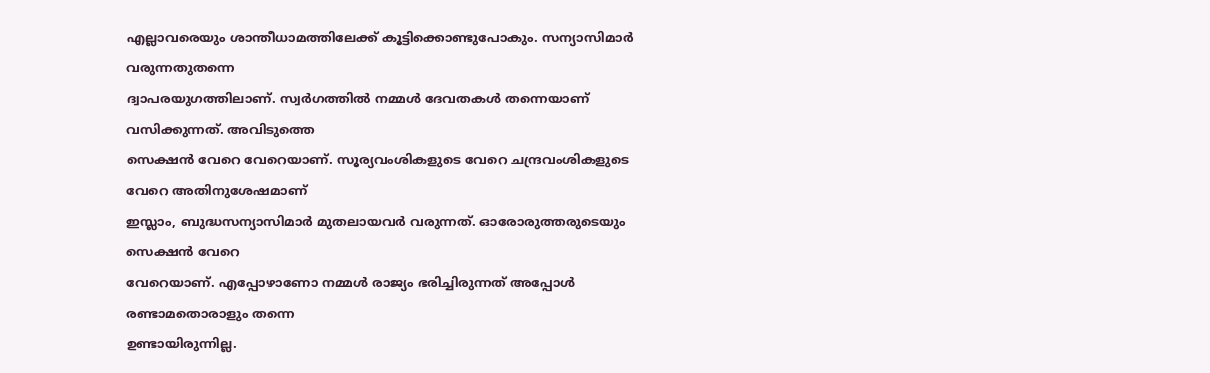എല്ലാവരെയും ശാന്തീധാമത്തിലേക്ക് കൂട്ടിക്കൊണ്ടുപോകും. സന്യാസിമാർ വരുന്നതുതന്നെ
ദ്വാപരയുഗത്തിലാണ്. സ്വർഗത്തിൽ നമ്മൾ ദേവതകൾ തന്നെയാണ് വസിക്കുന്നത്. അവിടുത്തെ
സെക്ഷൻ വേറെ വേറെയാണ്. സൂര്യവംശികളുടെ വേറെ ചന്ദ്രവംശികളുടെ വേറെ അതിനുശേഷമാണ്
ഇസ്ലാം, ബുദ്ധസന്യാസിമാർ മുതലായവർ വരുന്നത്. ഓരോരുത്തരുടെയും സെക്ഷൻ വേറെ
വേറെയാണ്. എപ്പോഴാണോ നമ്മൾ രാജ്യം ഭരിച്ചിരുന്നത് അപ്പോൾ രണ്ടാമതൊരാളും തന്നെ
ഉണ്ടായിരുന്നില്ല.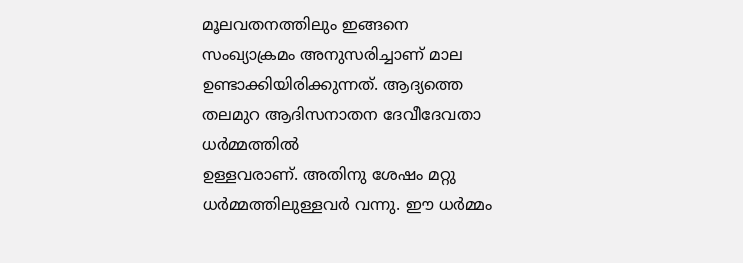മൂലവതനത്തിലും ഇങ്ങനെ സംഖ്യാക്രമം അനുസരിച്ചാണ് മാല
ഉണ്ടാക്കിയിരിക്കുന്നത്. ആദ്യത്തെ തലമുറ ആദിസനാതന ദേവീദേവതാ ധർമ്മത്തിൽ
ഉള്ളവരാണ്. അതിനു ശേഷം മറ്റു ധർമ്മത്തിലുള്ളവർ വന്നു. ഈ ധർമ്മം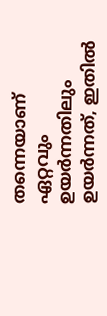തന്നെയാണ് ഏറ്റവും
ഉയർന്നതിലും ഉയർന്നത്, ഇതിൽ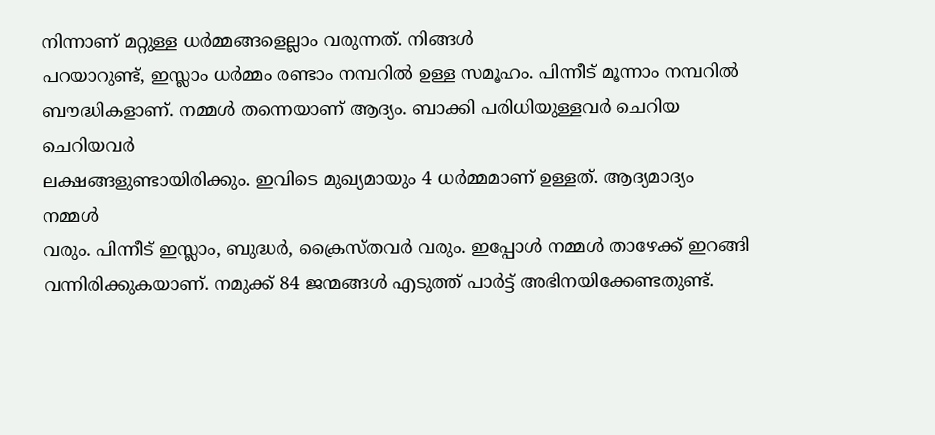നിന്നാണ് മറ്റുള്ള ധർമ്മങ്ങളെല്ലാം വരുന്നത്. നിങ്ങൾ
പറയാറുണ്ട്, ഇസ്ലാം ധർമ്മം രണ്ടാം നമ്പറിൽ ഉള്ള സമൂഹം. പിന്നീട് മൂന്നാം നമ്പറിൽ
ബൗദ്ധികളാണ്. നമ്മൾ തന്നെയാണ് ആദ്യം. ബാക്കി പരിധിയുള്ളവർ ചെറിയ ചെറിയവർ
ലക്ഷങ്ങളുണ്ടായിരിക്കും. ഇവിടെ മുഖ്യമായും 4 ധർമ്മമാണ് ഉള്ളത്. ആദ്യമാദ്യം നമ്മൾ
വരും. പിന്നീട് ഇസ്ലാം, ബുദ്ധർ, ക്രൈസ്തവർ വരും. ഇപ്പോൾ നമ്മൾ താഴേക്ക് ഇറങ്ങി
വന്നിരിക്കുകയാണ്. നമുക്ക് 84 ജന്മങ്ങൾ എടുത്ത് പാർട്ട് അഭിനയിക്കേണ്ടതുണ്ട്.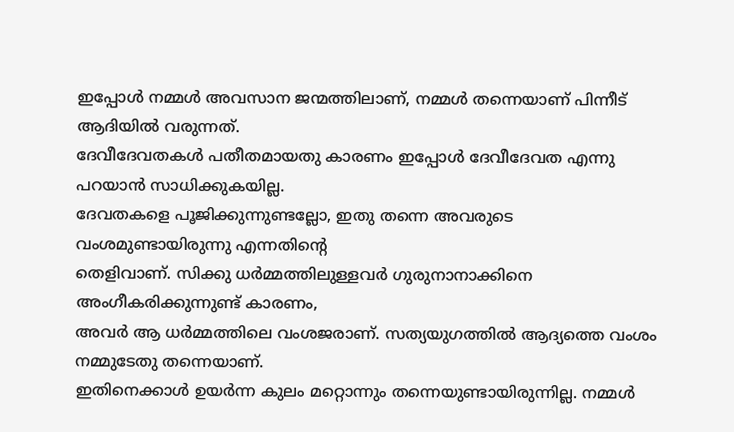ഇപ്പോൾ നമ്മൾ അവസാന ജന്മത്തിലാണ്, നമ്മൾ തന്നെയാണ് പിന്നീട് ആദിയിൽ വരുന്നത്.
ദേവീദേവതകൾ പതീതമായതു കാരണം ഇപ്പോൾ ദേവീദേവത എന്നു പറയാൻ സാധിക്കുകയില്ല.
ദേവതകളെ പൂജിക്കുന്നുണ്ടല്ലോ, ഇതു തന്നെ അവരുടെ വംശമുണ്ടായിരുന്നു എന്നതിന്റെ
തെളിവാണ്. സിക്കു ധർമ്മത്തിലുള്ളവർ ഗുരുനാനാക്കിനെ അംഗീകരിക്കുന്നുണ്ട് കാരണം,
അവർ ആ ധർമ്മത്തിലെ വംശജരാണ്. സത്യയുഗത്തിൽ ആദ്യത്തെ വംശം നമ്മുടേതു തന്നെയാണ്.
ഇതിനെക്കാൾ ഉയർന്ന കുലം മറ്റൊന്നും തന്നെയുണ്ടായിരുന്നില്ല. നമ്മൾ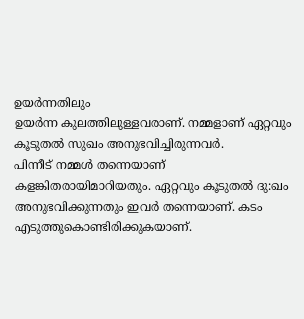ഉയർന്നതിലും
ഉയർന്ന കുലത്തിലുള്ളവരാണ്. നമ്മളാണ് ഏറ്റവും കൂടുതൽ സുഖം അനുഭവിച്ചിരുന്നവർ.
പിന്നീട് നമ്മൾ തന്നെയാണ് കളങ്കിതരായിമാറിയതും. ഏറ്റവും കൂടുതൽ ദു:ഖം
അനുഭവിക്കുന്നതും ഇവർ തന്നെയാണ്. കടം എടുത്തുകൊണ്ടിരിക്കുകയാണ്.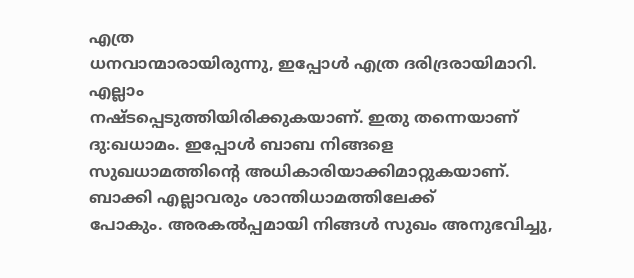എത്ര
ധനവാന്മാരായിരുന്നു, ഇപ്പോൾ എത്ര ദരിദ്രരായിമാറി. എല്ലാം
നഷ്ടപ്പെടുത്തിയിരിക്കുകയാണ്. ഇതു തന്നെയാണ് ദു:ഖധാമം. ഇപ്പോൾ ബാബ നിങ്ങളെ
സുഖധാമത്തിന്റെ അധികാരിയാക്കിമാറ്റുകയാണ്. ബാക്കി എല്ലാവരും ശാന്തിധാമത്തിലേക്ക്
പോകും. അരകൽപ്പമായി നിങ്ങൾ സുഖം അനുഭവിച്ചു,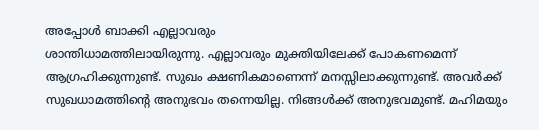അപ്പോൾ ബാക്കി എല്ലാവരും
ശാന്തിധാമത്തിലായിരുന്നു. എല്ലാവരും മുക്തിയിലേക്ക് പോകണമെന്ന്
ആഗ്രഹിക്കുന്നുണ്ട്. സുഖം ക്ഷണികമാണെന്ന് മനസ്സിലാക്കുന്നുണ്ട്. അവർക്ക്
സുഖധാമത്തിന്റെ അനുഭവം തന്നെയില്ല. നിങ്ങൾക്ക് അനുഭവമുണ്ട്. മഹിമയും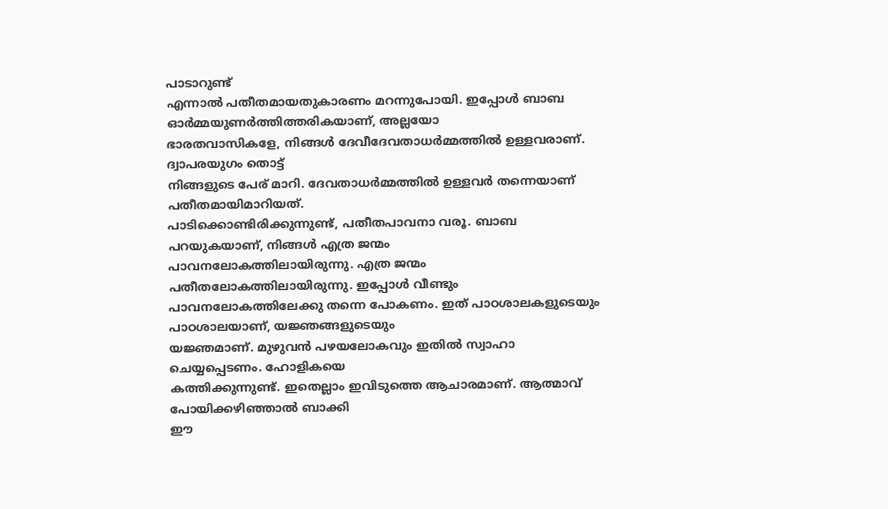പാടാറുണ്ട്
എന്നാൽ പതീതമായതുകാരണം മറന്നുപോയി. ഇപ്പോൾ ബാബ ഓർമ്മയുണർത്തിത്തരികയാണ്, അല്ലയോ
ഭാരതവാസികളേ, നിങ്ങൾ ദേവീദേവതാധർമ്മത്തിൽ ഉള്ളവരാണ്. ദ്വാപരയുഗം തൊട്ട്
നിങ്ങളുടെ പേര് മാറി. ദേവതാധർമ്മത്തിൽ ഉള്ളവർ തന്നെയാണ് പതീതമായിമാറിയത്.
പാടിക്കൊണ്ടിരിക്കുന്നുണ്ട്, പതീതപാവനാ വരൂ. ബാബ പറയുകയാണ്, നിങ്ങൾ എത്ര ജന്മം
പാവനലോകത്തിലായിരുന്നു. എത്ര ജന്മം പതീതലോകത്തിലായിരുന്നു. ഇപ്പോൾ വീണ്ടും
പാവനലോകത്തിലേക്കു തന്നെ പോകണം. ഇത് പാഠശാലകളുടെയും പാഠശാലയാണ്, യജ്ഞങ്ങളുടെയും
യജ്ഞമാണ്. മുഴുവൻ പഴയലോകവും ഇതിൽ സ്വാഹാ ചെയ്യപ്പെടണം. ഹോളികയെ
കത്തിക്കുന്നുണ്ട്. ഇതെല്ലാം ഇവിടുത്തെ ആചാരമാണ്. ആത്മാവ് പോയിക്കഴിഞ്ഞാൽ ബാക്കി
ഈ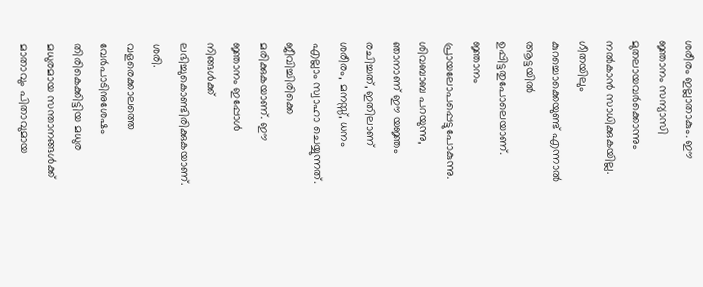ശരീരം ഇല്ലാതാകും. ഈ ജ്ഞാനം സന്യാസി മുതലായവർക്കൊന്നും നൽകാൻ സാധിക്കുകയില്ല.
ഗീതയിലും കുറച്ചൊക്കെയുണ്ട് എന്നാൽ ആട്ടയിൽ ഉപ്പിട്ടതുപോലെയാണ്. ജ്ഞാനം
പ്രായലോപപ്പെട്ടുപോകുന്നു. ശിവബാബ പറയുന്നു, ഞാനാണ് ഈ യജ്ഞം രചിച്ചത്, ഇതിലാണ്
ശരീരം, മനസ്സ്, ധനം എല്ലാം സ്വാഹാ ചെയ്യുന്നത്. ജീവിച്ചിരിക്കെ മരിക്കുകയാണ്. ഈ
ജ്ഞാനം ഇപ്പോൾ നിങ്ങൾക്ക് ലഭിച്ചുകൊണ്ടിരിക്കുകയാണ്. ശരി.
വളരെക്കാലത്തെ വേർപാടിനുശേഷം തിരികെക്കിട്ടിയ മധുര മധുരമായ സന്താനങ്ങൾക്ക്
മാതാവും പിതാവുമായ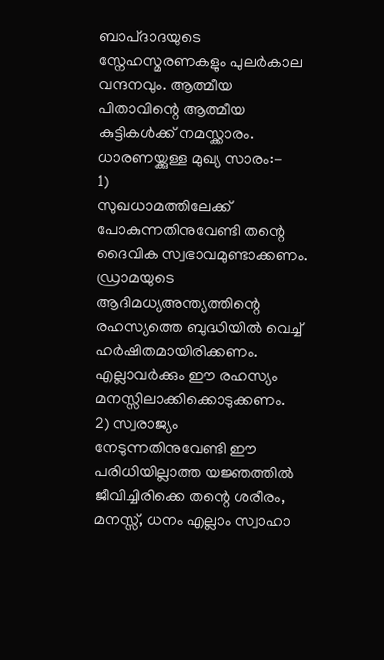ബാപ്ദാദയുടെ സ്നേഹസ്മരണകളും പുലർകാല വന്ദനവും. ആത്മീയ
പിതാവിന്റെ ആത്മീയ കുട്ടികൾക്ക് നമസ്ക്കാരം.
ധാരണയ്ക്കുള്ള മുഖ്യ സാരം:-
1)
സുഖധാമത്തിലേക്ക് പോകുന്നതിനുവേണ്ടി തന്റെ ദൈവിക സ്വഭാവമുണ്ടാക്കണം. ഡ്രാമയുടെ
ആദിമധ്യഅന്ത്യത്തിന്റെ രഹസ്യത്തെ ബുദ്ധിയിൽ വെച്ച് ഹർഷിതമായിരിക്കണം.
എല്ലാവർക്കും ഈ രഹസ്യം മനസ്സിലാക്കിക്കൊടുക്കണം.
2) സ്വരാജ്യം
നേടുന്നതിനുവേണ്ടി ഈ പരിധിയില്ലാത്ത യജ്ഞത്തിൽ ജീവിച്ചിരിക്കെ തന്റെ ശരീരം,
മനസ്സ്, ധനം എല്ലാം സ്വാഹാ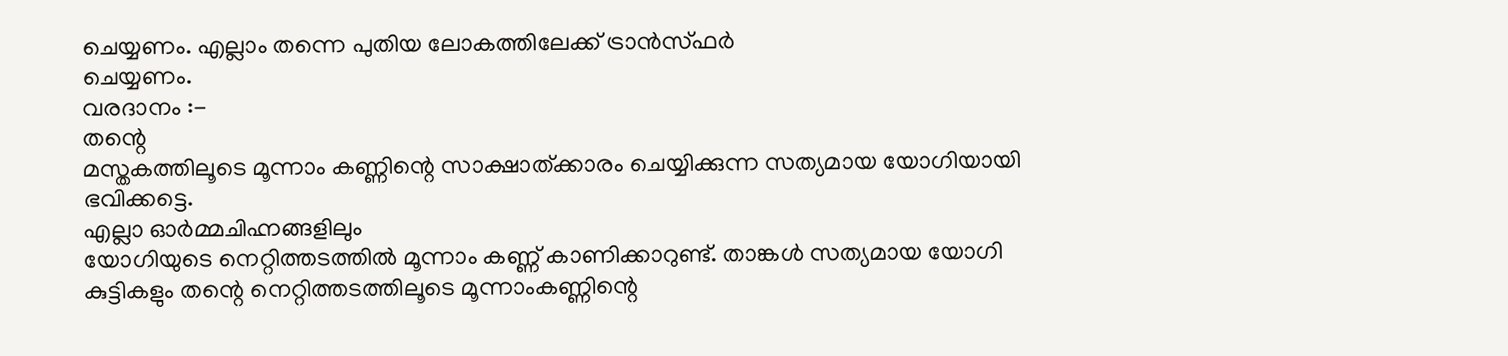ചെയ്യണം. എല്ലാം തന്നെ പുതിയ ലോകത്തിലേക്ക് ട്രാൻസ്ഫർ
ചെയ്യണം.
വരദാനം :-
തന്റെ
മസ്തകത്തിലൂടെ മൂന്നാം കണ്ണിന്റെ സാക്ഷാത്ക്കാരം ചെയ്യിക്കുന്ന സത്യമായ യോഗിയായി
ഭവിക്കട്ടെ.
എല്ലാ ഓർമ്മചിഹ്നങ്ങളിലും
യോഗിയുടെ നെറ്റിത്തടത്തിൽ മൂന്നാം കണ്ണ് കാണിക്കാറുണ്ട്. താങ്കൾ സത്യമായ യോഗി
കുട്ടികളും തന്റെ നെറ്റിത്തടത്തിലൂടെ മൂന്നാംകണ്ണിന്റെ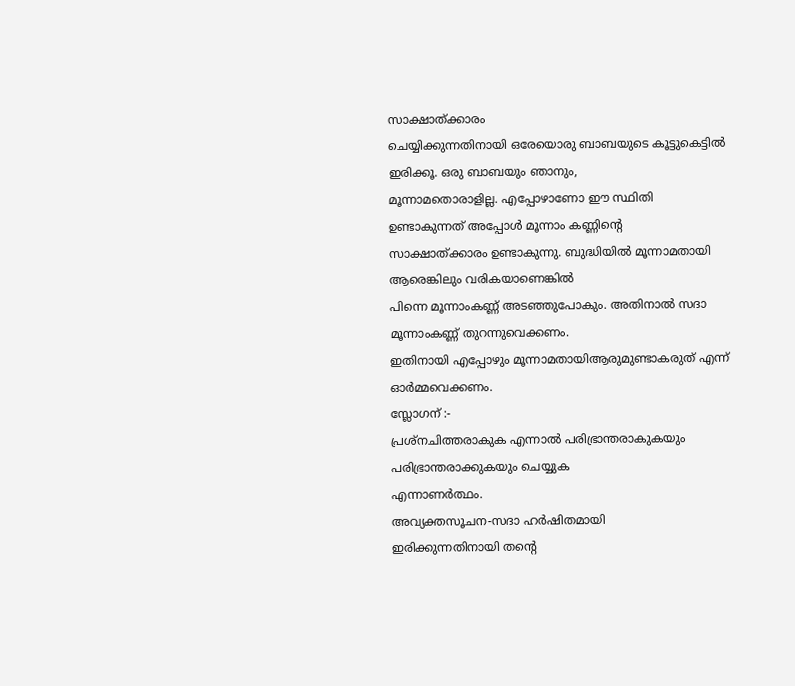സാക്ഷാത്ക്കാരം
ചെയ്യിക്കുന്നതിനായി ഒരേയൊരു ബാബയുടെ കൂട്ടുകെട്ടിൽ ഇരിക്കൂ. ഒരു ബാബയും ഞാനും,
മൂന്നാമതൊരാളില്ല. എപ്പോഴാണോ ഈ സ്ഥിതി ഉണ്ടാകുന്നത് അപ്പോൾ മൂന്നാം കണ്ണിന്റെ
സാക്ഷാത്ക്കാരം ഉണ്ടാകുന്നു. ബുദ്ധിയിൽ മൂന്നാമതായി ആരെങ്കിലും വരികയാണെങ്കിൽ
പിന്നെ മൂന്നാംകണ്ണ് അടഞ്ഞുപോകും. അതിനാൽ സദാ മൂന്നാംകണ്ണ് തുറന്നുവെക്കണം.
ഇതിനായി എപ്പോഴും മൂന്നാമതായിആരുമുണ്ടാകരുത് എന്ന് ഓർമ്മവെക്കണം.
സ്ലോഗന് :-
പ്രശ്നചിത്തരാകുക എന്നാൽ പരിഭ്രാന്തരാകുകയും പരിഭ്രാന്തരാക്കുകയും ചെയ്യുക
എന്നാണർത്ഥം.
അവ്യക്തസൂചന-സദാ ഹർഷിതമായി
ഇരിക്കുന്നതിനായി തന്റെ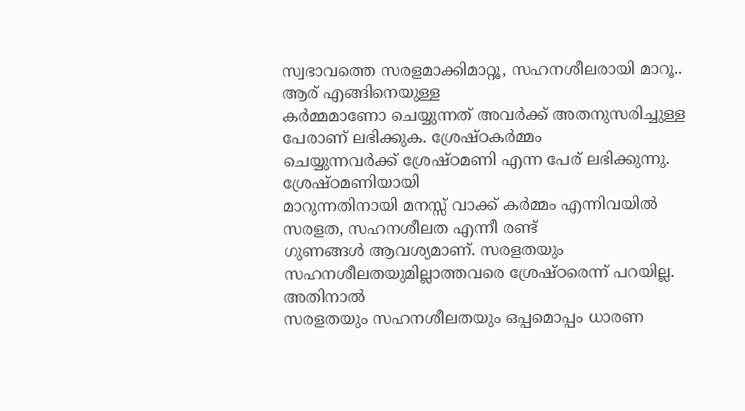സ്വഭാവത്തെ സരളമാക്കിമാറ്റൂ, സഹനശീലരായി മാറൂ..
ആര് എങ്ങിനെയുള്ള
കർമ്മമാണോ ചെയ്യുന്നത് അവർക്ക് അതനുസരിച്ചുള്ള പേരാണ് ലഭിക്കുക. ശ്രേഷ്ഠകർമ്മം
ചെയ്യുന്നവർക്ക് ശ്രേഷ്ഠമണി എന്ന പേര് ലഭിക്കുന്നു. ശ്രേഷ്ഠമണിയായി
മാറുന്നതിനായി മനസ്സ് വാക്ക് കർമ്മം എന്നിവയിൽ സരളത, സഹനശീലത എന്നീ രണ്ട്
ഗുണങ്ങൾ ആവശ്യമാണ്. സരളതയും സഹനശീലതയുമില്ലാത്തവരെ ശ്രേഷ്ഠരെന്ന് പറയില്ല. അതിനാൽ
സരളതയും സഹനശീലതയും ഒപ്പമൊപ്പം ധാരണ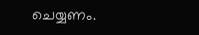ചെയ്യണം.